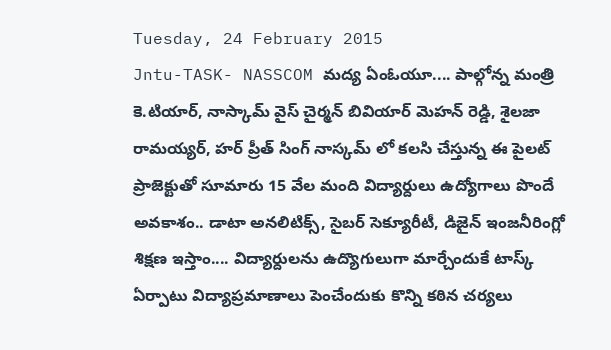Tuesday, 24 February 2015
Jntu-TASK- NASSCOM మద్య ఏంఓయూ.... పాల్గోన్న మంత్రి కె.టియార్, నాస్కామ్ వైస్ చైర్మన్ బివియార్ మెహన్ రెడ్డి, శైలజా రామయ్యర్, హర్ ప్రీత్ సింగ్ నాస్కమ్ లో కలసి చేస్తున్న ఈ పైలట్ ప్రాజెక్టుతో సూమారు 15 వేల మంది విద్యార్దులు ఉద్యోగాలు పొందే అవకాశం.. డాటా అనలిటిక్స్, సైబర్ సెక్యూరీటీ, డిజైన్ ఇంజనీరింగ్లో శిక్షణ ఇస్తాం.... విద్యార్దులను ఉద్యొగులుగా మార్చేందుకే టాస్క్ ఏర్పాటు విద్యాప్రమాణాలు పెంచేందుకు కొన్ని కఠిన చర్యలు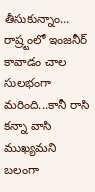తీసుకున్నాం... రాష్ర్టంలో ఇంజనీర్ కావాడం చాల సులభంగా మరింది...కానీ రాసి కన్నా వాసి ముఖ్యమని బలంగా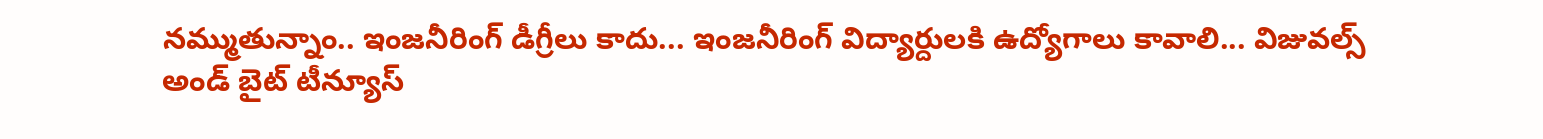నమ్ముతున్నాం.. ఇంజనీరింగ్ డీగ్రీలు కాదు... ఇంజనీరింగ్ విద్యార్దులకి ఉద్యోగాలు కావాలి... విజువల్స్ అండ్ బైట్ టీన్యూస్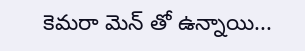కెమరా మెన్ తో ఉన్నాయి...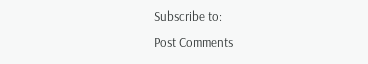Subscribe to:
Post Comments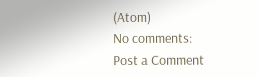(Atom)
No comments:
Post a Comment